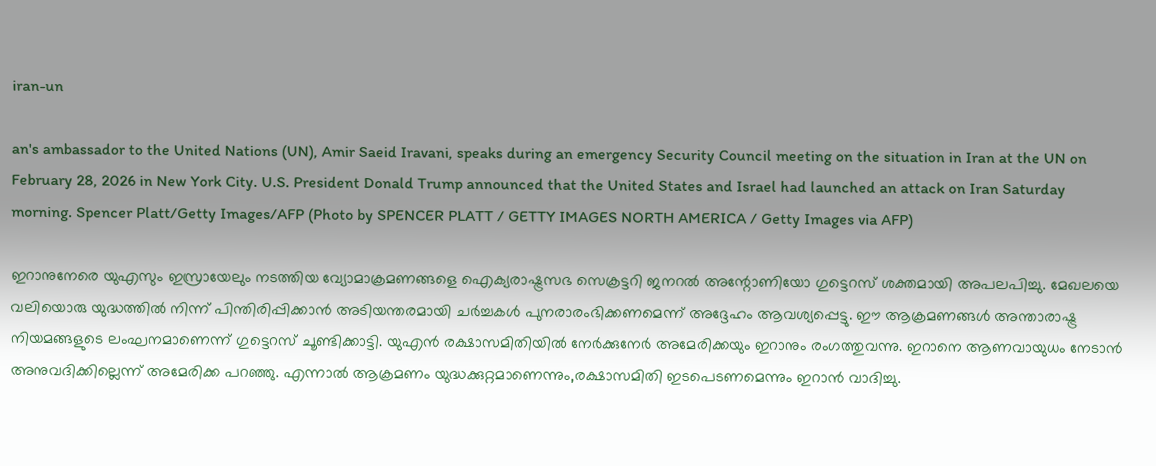iran-un

an's ambassador to the United Nations (UN), Amir Saeid Iravani, speaks during an emergency Security Council meeting on the situation in Iran at the UN on February 28, 2026 in New York City. U.S. President Donald Trump announced that the United States and Israel had launched an attack on Iran Saturday morning. Spencer Platt/Getty Images/AFP (Photo by SPENCER PLATT / GETTY IMAGES NORTH AMERICA / Getty Images via AFP)

ഇറാനുനേരെ യുഎസും ഇസ്രായേലും നടത്തിയ വ്യോമാക്രമണങ്ങളെ ഐക്യരാഷ്ട്രസഭ സെക്രട്ടറി ജനറൽ അന്റോണിയോ ഗുട്ടെറസ് ശക്തമായി അപലപിച്ചു. മേഖലയെ വലിയൊരു യുദ്ധത്തിൽ നിന്ന് പിന്തിരിപ്പിക്കാൻ അടിയന്തരമായി ചർച്ചകൾ പുനരാരംഭിക്കണമെന്ന് അദ്ദേഹം ആവശ്യപ്പെട്ടു. ഈ ആക്രമണങ്ങൾ അന്താരാഷ്ട്ര നിയമങ്ങളുടെ ലംഘനമാണെന്ന് ഗുട്ടെറസ് ചൂണ്ടിക്കാട്ടി. യുഎൻ രക്ഷാസമിതിയിൽ നേർക്കുനേർ അമേരിക്കയും ഇറാനും രംഗത്തുവന്നു. ഇറാനെ ആണവായുധം നേടാന്‍ അനുവദിക്കില്ലെന്ന് അമേരിക്ക പറഞ്ഞു. എന്നാല്‍ ആക്രമണം യുദ്ധക്കുറ്റമാണെന്നും,രക്ഷാസമിതി ഇടപെടണമെന്നും ഇറാന്‍ വാദിച്ചു.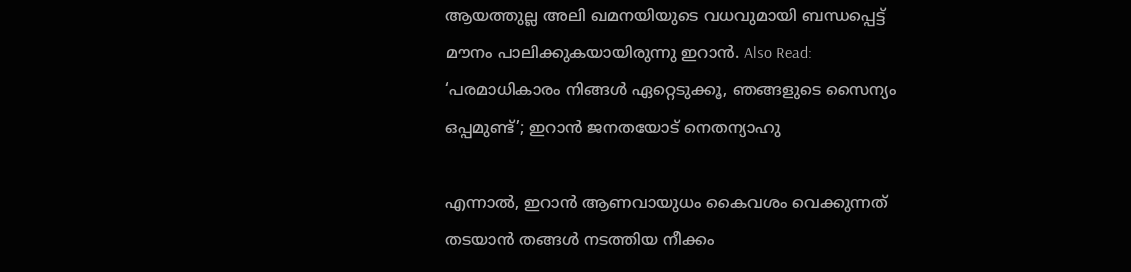ആയത്തുല്ല അലി ഖമനയിയുടെ വധവുമായി ബന്ധപ്പെട്ട് മൗനം പാലിക്കുകയായിരുന്നു ഇറാന്‍. Also Read: ‘പരമാധികാരം നിങ്ങള്‍ ഏറ്റെടുക്കൂ, ഞങ്ങളുടെ സൈന്യം ഒപ്പമുണ്ട്’; ഇറാന്‍ ജനതയോട് നെതന്യാഹു

എന്നാൽ, ഇറാൻ ആണവായുധം കൈവശം വെക്കുന്നത് തടയാൻ തങ്ങൾ നടത്തിയ നീക്കം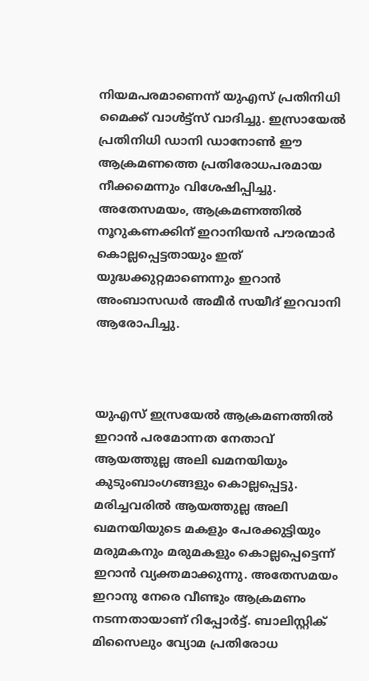നിയമപരമാണെന്ന് യുഎസ് പ്രതിനിധി മൈക്ക് വാൾട്ട്സ് വാദിച്ചു. ഇസ്രായേൽ പ്രതിനിധി ഡാനി ഡാനോൺ ഈ ആക്രമണത്തെ പ്രതിരോധപരമായ നീക്കമെന്നും വിശേഷിപ്പിച്ചു. അതേസമയം, ആക്രമണത്തിൽ നൂറുകണക്കിന് ഇറാനിയൻ പൗരന്മാർ കൊല്ലപ്പെട്ടതായും ഇത് യുദ്ധക്കുറ്റമാണെന്നും ഇറാൻ അംബാസഡർ അമീർ സയീദ് ഇറവാനി ആരോപിച്ചു.



യുഎസ് ഇസ്രയേല്‍ ആക്രമണത്തില്‍ ഇറാന്‍ പരമോന്നത നേതാവ് ആയത്തുല്ല അലി ഖമനയിയും കുടുംബാംഗങ്ങളും കൊല്ലപ്പെട്ടു. മരിച്ചവരില്‍ ആയത്തുല്ല അലി ഖമനയിയുടെ മകളും പേരക്കുട്ടിയും മരുമകനും മരുമകളും കൊല്ലപ്പെട്ടെന്ന് ഇറാന്‍ വ്യക്തമാക്കുന്നു. അതേസമയം ഇറാനു നേരെ വീണ്ടും ആക്രമണം നടന്നതായാണ് റിപ്പോര്‍ട്ട്. ബാലിസ്റ്റിക് മിസൈലും വ്യോമ പ്രതിരോധ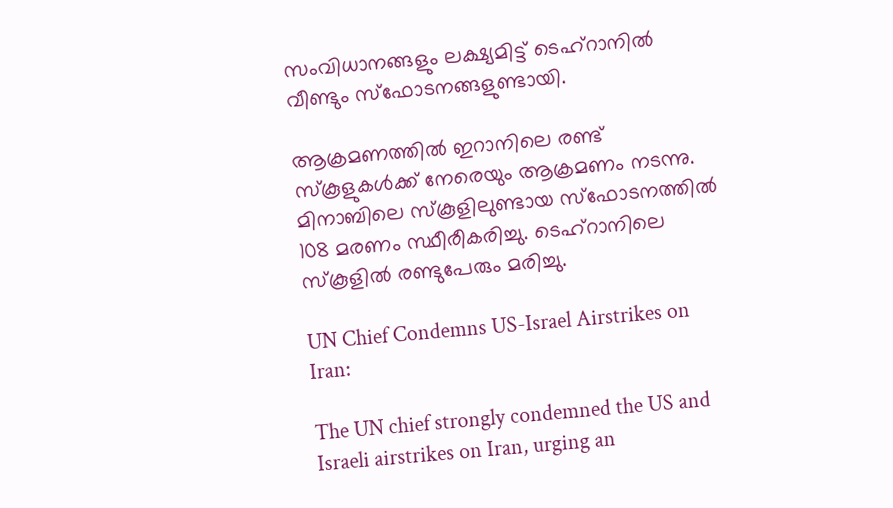സംവിധാനങ്ങളും ലക്ഷ്യമിട്ട് ടെഹ്റാനില്‍ വീണ്ടും സ്ഫോടനങ്ങളുണ്ടായി.

ആക്രമണത്തില്‍ ഇറാനിലെ രണ്ട് സ്കൂളുകള്‍ക്ക് നേരെയും ആക്രമണം നടന്നു. മിനാബിലെ സ്കൂളിലുണ്ടായ സ്ഫോടനത്തില്‍ 108 മരണം സ്ഥീരീകരിച്ചു. ടെഹ്റാനിലെ സ്കൂളില്‍ രണ്ടുപേരും മരിച്ചു.

UN Chief Condemns US-Israel Airstrikes on Iran:

The UN chief strongly condemned the US and Israeli airstrikes on Iran, urging an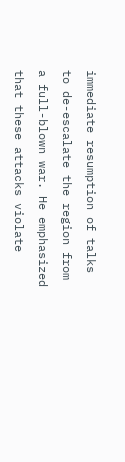immediate resumption of talks to de-escalate the region from a full-blown war. He emphasized that these attacks violate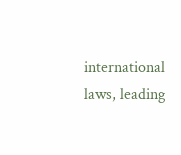international laws, leading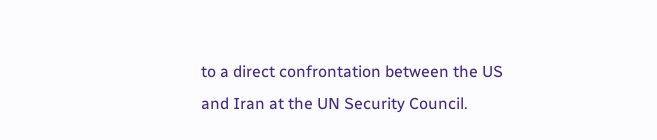to a direct confrontation between the US and Iran at the UN Security Council.